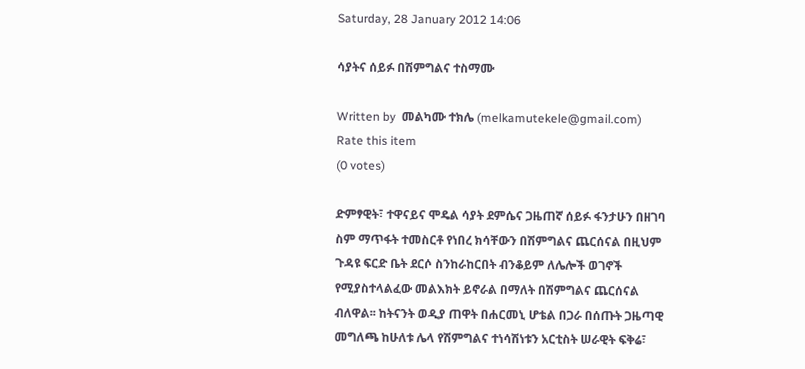Saturday, 28 January 2012 14:06

ሳያትና ሰይፉ በሽምግልና ተስማሙ

Written by  መልካሙ ተክሌ (melkamutekele@gmail.com)
Rate this item
(0 votes)

ድምፃዊት፣ ተዋናይና ሞዴል ሳያት ደምሴና ጋዜጠኛ ሰይፉ ፋንታሁን በዘገባ ስም ማጥፋት ተመስርቶ የነበረ ክሳቸውን በሽምግልና ጨርሰናል በዚህም ጉዳዩ ፍርድ ቤት ደርሶ ስንከራከርበት ብንቆይም ለሌሎች ወገኖች የሚያስተላልፈው መልእክት ይኖራል በማለት በሽምግልና ጨርሰናል ብለዋል፡፡ ከትናንት ወዲያ ጠዋት በሐርመኒ ሆቴል በጋራ በሰጡት ጋዜጣዊ መግለጫ ከሁለቱ ሌላ የሽምግልና ተነሳሽነቱን አርቲስት ሠራዊት ፍቅሬ፣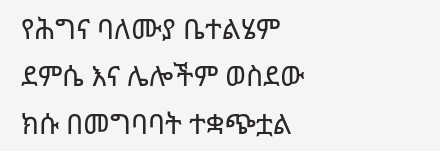የሕግና ባለሙያ ቤተልሄም ደምሴ እና ሌሎችም ወስደው ክሱ በመግባባት ተቋጭቷል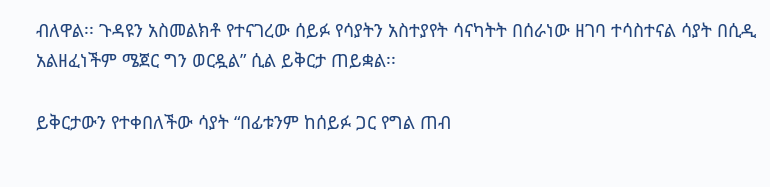ብለዋል፡፡ ጉዳዩን አስመልክቶ የተናገረው ሰይፉ የሳያትን አስተያየት ሳናካትት በሰራነው ዘገባ ተሳስተናል ሳያት በሲዲ አልዘፈነችም ሜጀር ግን ወርዷል” ሲል ይቅርታ ጠይቋል፡፡

ይቅርታውን የተቀበለችው ሳያት “በፊቱንም ከሰይፉ ጋር የግል ጠብ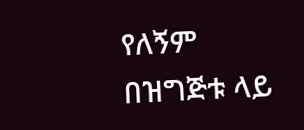የለኝም በዝግጅቱ ላይ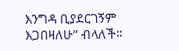እንግዳ ቢያደርገኝም እጋበዛለሁ” ብላለች፡፡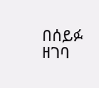በሰይፉ ዘገባ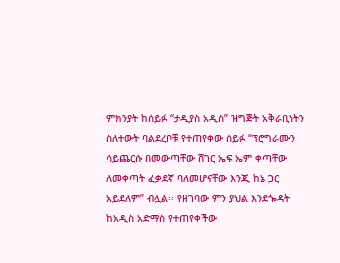ምክንያት ከሰይፉ “ታዲያስ አዲስ” ዝግጅት አቅራቢነትን ስለተውት ባልደረቦቹ የተጠየቀው ሰይፉ “ፕሮግራሙን ሳይጨርሱ በመውጣቸው ሸገር ኤፍ ኤም ቀጣቸው ለመቀጣት ፈቃደኛ ባለመሆናቸው እንጂ ከኔ ጋር አይደለም” ብሏል፡፡ የዘገባው ምን ያህል እንደጐዳት ከአዲስ አድማስ የተጠየቀችው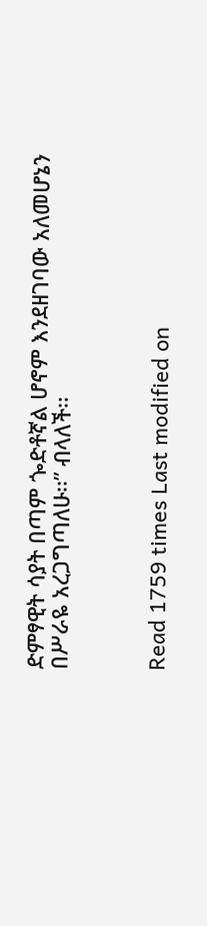ድምፃዊት ሳያት በጣም ጐድቶኛል ሆኖም እንደዘገባው አለመሆኔን በሥራዬ አረጋግጣለሁ፡፡” ብላለች፡፡



Read 1759 times Last modified on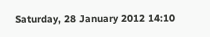Saturday, 28 January 2012 14:10